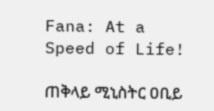Fana: At a Speed of Life!

ጠቅላይ ሚኒስትር ዐቢይ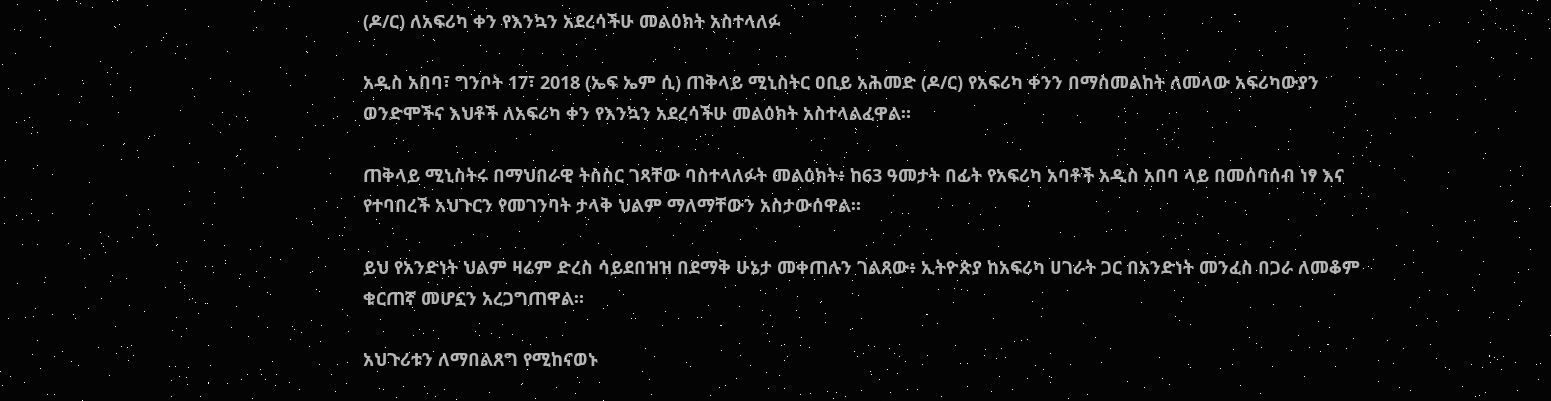(ዶ/ር) ለአፍሪካ ቀን የእንኳን አደረሳችሁ መልዕክት አስተላለፉ

አዲስ አበባ፣ ግንቦት 17፣ 2018 (ኤፍ ኤም ሲ) ጠቅላይ ሚኒስትር ዐቢይ አሕመድ (ዶ/ር) የአፍሪካ ቀንን በማስመልከት ለመላው አፍሪካውያን ወንድሞችና እህቶች ለአፍሪካ ቀን የእንኳን አደረሳችሁ መልዕክት አስተላልፈዋል።

ጠቅላይ ሚኒስትሩ በማህበራዊ ትስስር ገጻቸው ባስተላለፉት መልዕክት፥ ከ63 ዓመታት በፊት የአፍሪካ አባቶች አዲስ አበባ ላይ በመሰባሰብ ነፃ እና የተባበረች አህጉርን የመገንባት ታላቅ ህልም ማለማቸውን አስታውሰዋል።

ይህ የአንድነት ህልም ዛሬም ድረስ ሳይደበዝዝ በደማቅ ሁኔታ መቀጠሉን ገልጸው፥ ኢትዮጵያ ከአፍሪካ ሀገራት ጋር በአንድነት መንፈስ በጋራ ለመቆም ቁርጠኛ መሆኗን አረጋግጠዋል።

አህጉሪቱን ለማበልጸግ የሚከናወኑ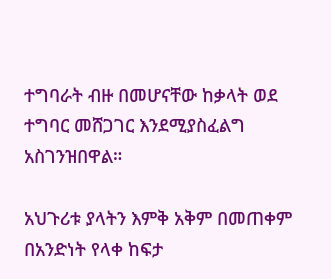ተግባራት ብዙ በመሆናቸው ከቃላት ወደ ተግባር መሸጋገር እንደሚያስፈልግ አስገንዝበዋል።

አህጉሪቱ ያላትን እምቅ አቅም በመጠቀም በአንድነት የላቀ ከፍታ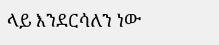ላይ እንደርሳለን ነው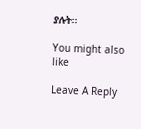ያሉት፡፡

You might also like

Leave A Reply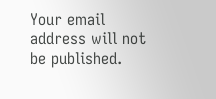Your email address will not be published.